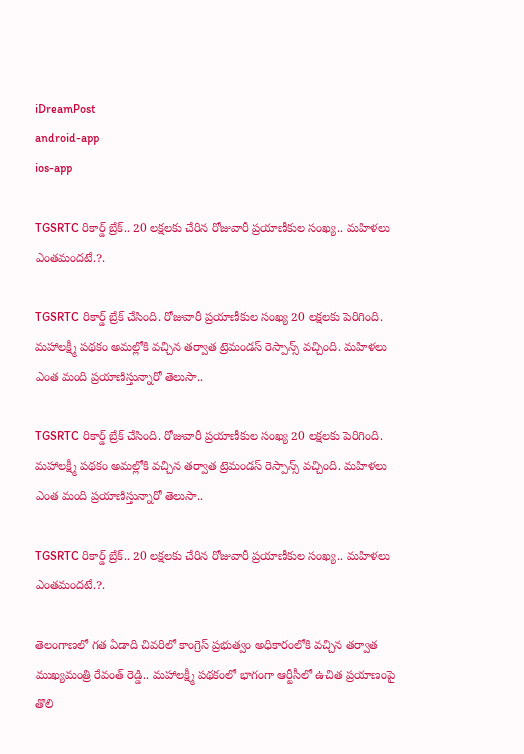iDreamPost
android-app
ios-app

TGSRTC రికార్డ్ బ్రేక్.. 20 లక్షలకు చేరిన రోజువారీ ప్రయాణీకుల సంఖ్య.. మహిళలు ఎంతమందటే.?.

TGSRTC రికార్డ్ బ్రేక్ చేసింది. రోజువారీ ప్రయాణీకుల సంఖ్య 20 లక్షలకు పెరిగింది. మహాలక్ష్మీ పథకం అమల్లోకి వచ్చిన తర్వాత ట్రెమండస్ రెస్పాన్స్ వచ్చింది. మహిళలు ఎంత మంది ప్రయాణిస్తున్నారో తెలుసా..

TGSRTC రికార్డ్ బ్రేక్ చేసింది. రోజువారీ ప్రయాణీకుల సంఖ్య 20 లక్షలకు పెరిగింది. మహాలక్ష్మీ పథకం అమల్లోకి వచ్చిన తర్వాత ట్రెమండస్ రెస్పాన్స్ వచ్చింది. మహిళలు ఎంత మంది ప్రయాణిస్తున్నారో తెలుసా..

TGSRTC రికార్డ్ బ్రేక్.. 20 లక్షలకు చేరిన రోజువారీ ప్రయాణీకుల సంఖ్య.. మహిళలు ఎంతమందటే.?.

తెలంగాణలో గత ఏడాది చివరిలో కాంగ్రెస్ ప్రభుత్వం అధికారంలోకి వచ్చిన తర్వాత ముఖ్యమంత్రి రేవంత్ రెడ్డి.. మహాలక్ష్మీ పథకంలో భాగంగా ఆర్టీసీలో ఉచిత ప్రయాణంపై తొలి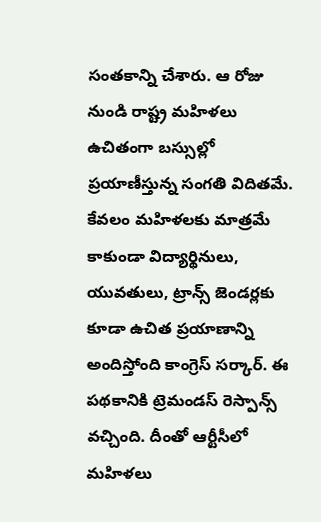సంతకాన్ని చేశారు. ఆ రోజు నుండి రాష్ట్ర మహిళలు ఉచితంగా బస్సుల్లో ప్రయాణీస్తున్న సంగతి విదితమే. కేవలం మహిళలకు మాత్రమే కాకుండా విద్యార్థినులు, యువతులు, ట్రాన్స్ జెండర్లకు కూడా ఉచిత ప్రయాణాన్ని అందిస్తోంది కాంగ్రెస్ సర్కార్. ఈ పథకానికి ట్రెమండస్ రెస్పాన్స్ వచ్చింది. దీంతో ఆర్టీసీలో మహిళలు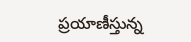ప్రయాణీస్తున్న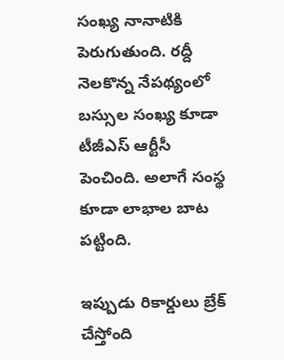సంఖ్య నానాటికి పెరుగుతుంది. రద్దీ నెలకొన్న నేపథ్యంలో బస్సుల సంఖ్య కూడా టీజీఎస్ ఆర్టీసీ పెంచింది. అలాగే సంస్థ కూడా లాభాల బాట పట్టింది.

ఇప్పుడు రికార్డులు బ్రేక్ చేస్తోంది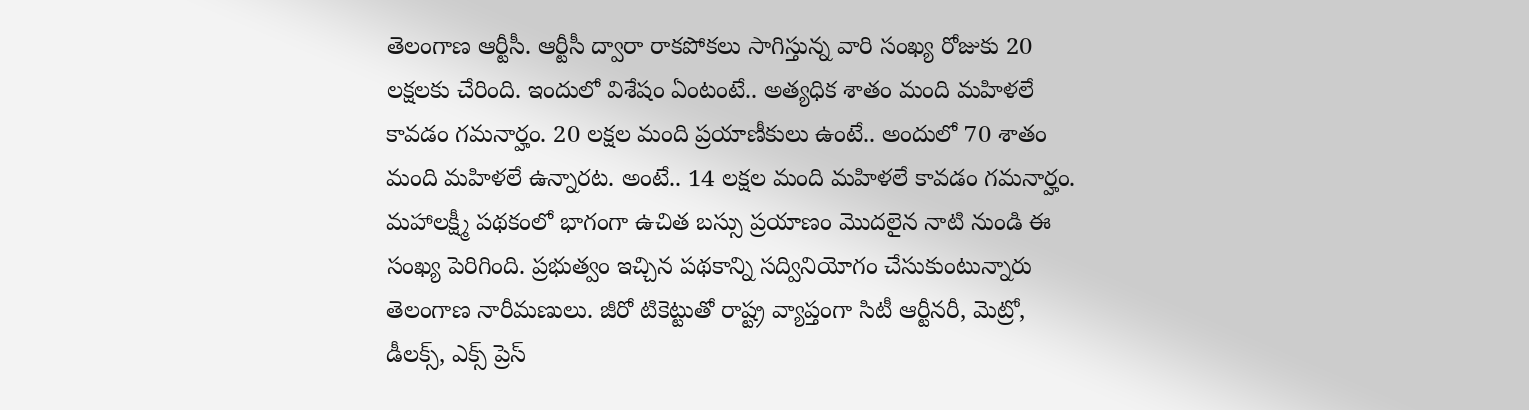తెలంగాణ ఆర్టీసీ. ఆర్టీసీ ద్వారా రాకపోకలు సాగిస్తున్న వారి సంఖ్య రోజుకు 20 లక్షలకు చేరింది. ఇందులో విశేషం ఏంటంటే.. అత్యధిక శాతం మంది మహిళలే కావడం గమనార్హం. 20 లక్షల మంది ప్రయాణీకులు ఉంటే.. అందులో 70 శాతం మంది మహిళలే ఉన్నారట. అంటే.. 14 లక్షల మంది మహిళలే కావడం గమనార్హం. మహాలక్ష్మీ పథకంలో భాగంగా ఉచిత బస్సు ప్రయాణం మొదలైన నాటి నుండి ఈ సంఖ్య పెరిగింది. ప్రభుత్వం ఇచ్చిన పథకాన్ని సద్వినియోగం చేసుకుంటున్నారు తెలంగాణ నారీమణులు. జీరో టికెట్టుతో రాష్ట్ర వ్యాప్తంగా సిటీ ఆర్టీనరీ, మెట్రో, డీలక్స్, ఎక్స్ ప్రెస్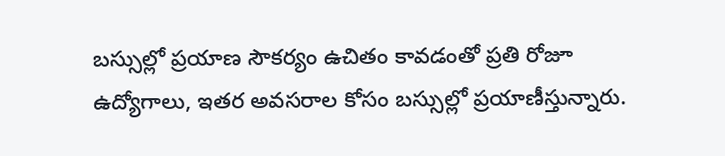బస్సుల్లో ప్రయాణ సౌకర్యం ఉచితం కావడంతో ప్రతి రోజూ ఉద్యోగాలు, ఇతర అవసరాల కోసం బస్సుల్లో ప్రయాణీస్తున్నారు.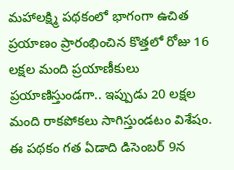మహాలక్ష్మి పథకంలో భాగంగా ఉచిత ప్రయాణం ప్రారంభించిన కొత్తలో రోజు 16 లక్షల మంది ప్రయాణీకులు ప్రయాణిస్తుండగా.. ఇప్పుడు 20 లక్షల మంది రాకపోకలు సాగిస్తుండటం విశేషం. ఈ పథకం గత ఏడాది డిసెంబర్ 9న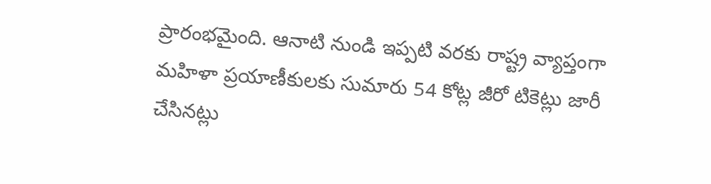ప్రారంభమైంది. ఆనాటి నుండి ఇప్పటి వరకు రాష్ట్ర వ్యాప్తంగా మహిళా ప్రయాణీకులకు సుమారు 54 కోట్ల జీరో టికెట్లు జారీ చేసినట్లు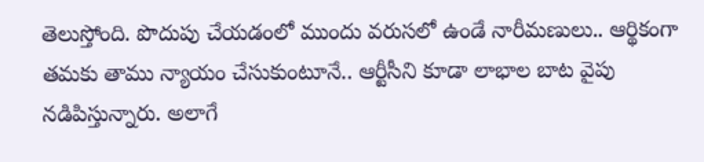తెలుస్తోంది. పొదుపు చేయడంలో ముందు వరుసలో ఉండే నారీమణులు.. ఆర్థికంగా తమకు తాము న్యాయం చేసుకుంటూనే.. ఆర్టీసీని కూడా లాభాల బాట వైపు నడిపిస్తున్నారు. అలాగే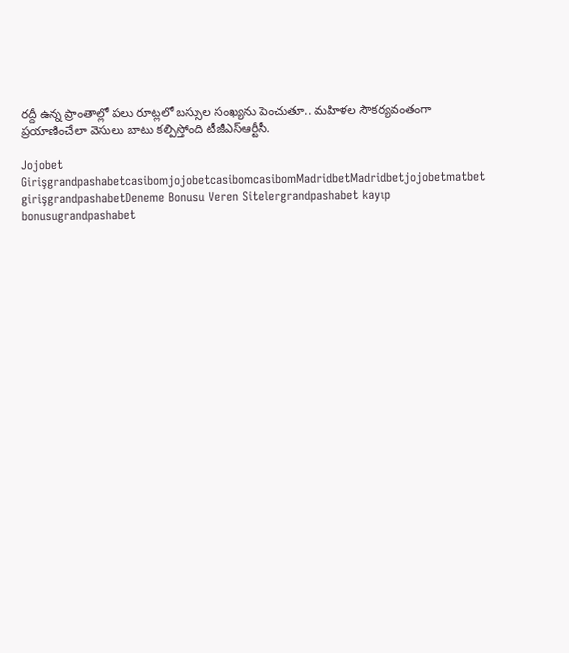రద్దీ ఉన్న ప్రాంతాల్లో పలు రూట్లలో బస్సుల సంఖ్యను పెంచుతూ.. మహిళల సౌకర్యవంతంగా ప్రయాణించేలా వెసులు బాటు కల్పిస్తోంది టీజీఎస్ఆర్టీసీ.

Jojobet GirişgrandpashabetcasibomjojobetcasibomcasibomMadridbetMadridbetjojobetmatbet girişgrandpashabetDeneme Bonusu Veren Sitelergrandpashabet kayıp bonusugrandpashabet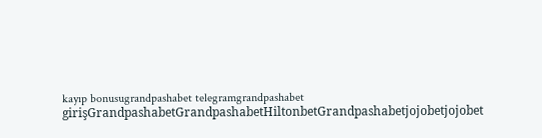kayıp bonusugrandpashabet telegramgrandpashabet girişGrandpashabetGrandpashabetHiltonbetGrandpashabetjojobetjojobet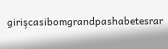girişcasibomgrandpashabetesrar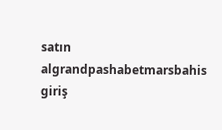satın algrandpashabetmarsbahis giriş